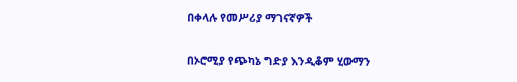በቀላሉ የመሥሪያ ማገናኛዎች

በኦሮሚያ የጭካኔ ግድያ እንዲቆም ሂውማን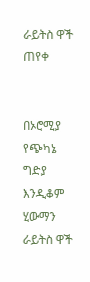ራይትስ ዋች ጠየቀ


በኦሮሚያ የጭካኔ ግድያ እንዲቆም ሂውማን ራይትስ ዋች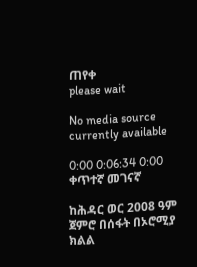ጠየቀ
please wait

No media source currently available

0:00 0:06:34 0:00
ቀጥተኛ መገናኛ

ከሕዳር ወር 2008 ዓም ጀምሮ በሰፋት በኦሮሚያ ክልል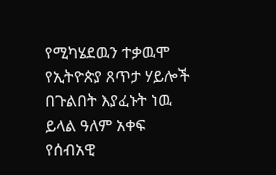የሚካሄደዉን ተቃዉሞ የኢትዮጵያ ጸጥታ ሃይሎች በጉልበት እያፈኑት ነዉ ይላል ዓለም አቀፍ የሰብአዊ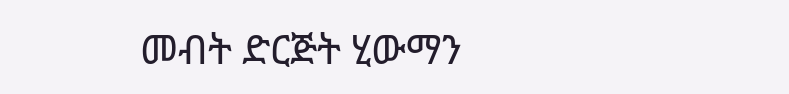መብት ድርጅት ሂውማን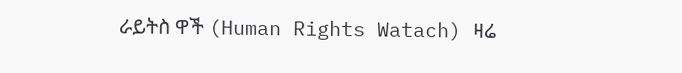ራይትስ ዋች (Human Rights Watach) ዛሬ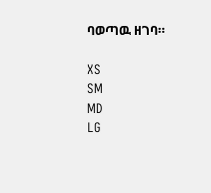ባወጣዉ ዘገባ።

XS
SM
MD
LG